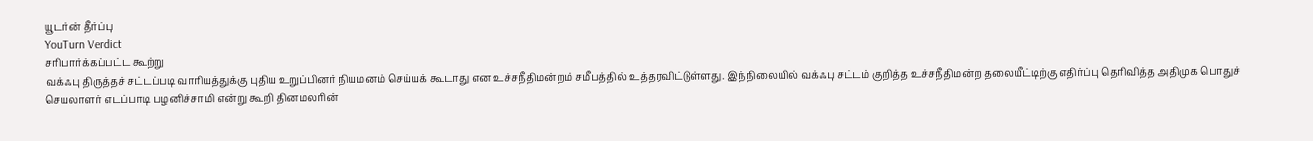யூடர்ன் தீர்ப்பு
YouTurn Verdict
சரிபார்க்கப்பட்ட கூற்று
வக்ஃபு திருத்தச் சட்டப்படி வாரியத்துக்கு புதிய உறுப்பினர் நியமனம் செய்யக் கூடாது என உச்சநீதிமன்றம் சமீபத்தில் உத்தரவிட்டுள்ளது. இந்நிலையில் வக்ஃபு சட்டம் குறித்த உச்சநீதிமன்ற தலையீட்டிற்கு எதிர்ப்பு தெரிவித்த அதிமுக பொதுச் செயலாளர் எடப்பாடி பழனிச்சாமி என்று கூறி தினமலரின்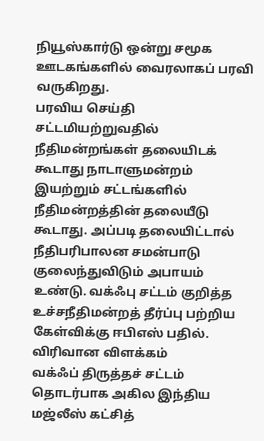நியூஸ்கார்டு ஒன்று சமூக ஊடகங்களில் வைரலாகப் பரவி வருகிறது.
பரவிய செய்தி
சட்டமியற்றுவதில் நீதிமன்றங்கள் தலையிடக் கூடாது நாடாளுமன்றம் இயற்றும் சட்டங்களில் நீதிமன்றத்தின் தலையீடு கூடாது. அப்படி தலையிட்டால் நீதிபரிபாலன சமன்பாடு குலைந்துவிடும் அபாயம் உண்டு. வக்ஃபு சட்டம் குறித்த உச்சநீதிமன்றத் தீர்ப்பு பற்றிய கேள்விக்கு ஈபிஎஸ் பதில்.
விரிவான விளக்கம்
வக்ஃப் திருத்தச் சட்டம் தொடர்பாக அகில இந்திய மஜ்லீஸ் கட்சித்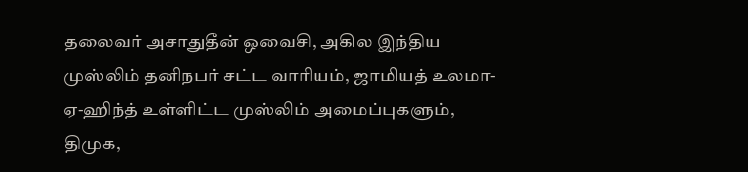தலைவர் அசாதுதீன் ஒவைசி, அகில இந்திய முஸ்லிம் தனிநபர் சட்ட வாரியம், ஜாமியத் உலமா-ஏ-ஹிந்த் உள்ளிட்ட முஸ்லிம் அமைப்புகளும், திமுக,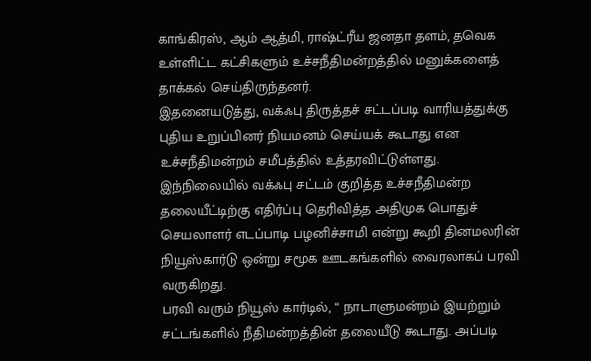காங்கிரஸ், ஆம் ஆத்மி, ராஷ்ட்ரீய ஜனதா தளம், தவெக உள்ளிட்ட கட்சிகளும் உச்சநீதிமன்றத்தில் மனுக்களைத் தாக்கல் செய்திருந்தனர்.
இதனையடுத்து, வக்ஃபு திருத்தச் சட்டப்படி வாரியத்துக்கு புதிய உறுப்பினர் நியமனம் செய்யக் கூடாது என உச்சநீதிமன்றம் சமீபத்தில் உத்தரவிட்டுள்ளது. இந்நிலையில் வக்ஃபு சட்டம் குறித்த உச்சநீதிமன்ற தலையீட்டிற்கு எதிர்ப்பு தெரிவித்த அதிமுக பொதுச் செயலாளர் எடப்பாடி பழனிச்சாமி என்று கூறி தினமலரின் நியூஸ்கார்டு ஒன்று சமூக ஊடகங்களில் வைரலாகப் பரவி வருகிறது.
பரவி வரும் நியூஸ் கார்டில், “ நாடாளுமன்றம் இயற்றும் சட்டங்களில் நீதிமன்றத்தின் தலையீடு கூடாது. அப்படி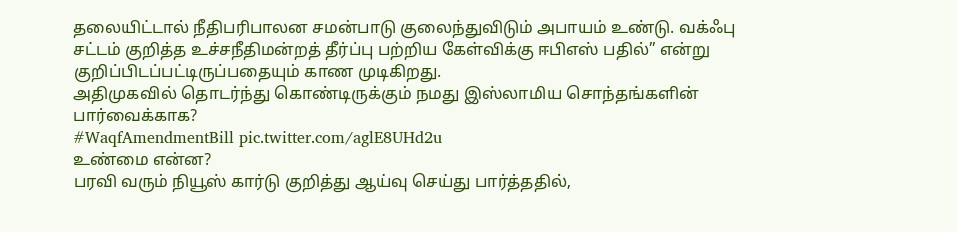தலையிட்டால் நீதிபரிபாலன சமன்பாடு குலைந்துவிடும் அபாயம் உண்டு. வக்ஃபு சட்டம் குறித்த உச்சநீதிமன்றத் தீர்ப்பு பற்றிய கேள்விக்கு ஈபிஎஸ் பதில்” என்று குறிப்பிடப்பட்டிருப்பதையும் காண முடிகிறது.
அதிமுகவில் தொடர்ந்து கொண்டிருக்கும் நமது இஸ்லாமிய சொந்தங்களின் பார்வைக்காக?
#WaqfAmendmentBill pic.twitter.com/aglE8UHd2u
உண்மை என்ன?
பரவி வரும் நியூஸ் கார்டு குறித்து ஆய்வு செய்து பார்த்ததில்,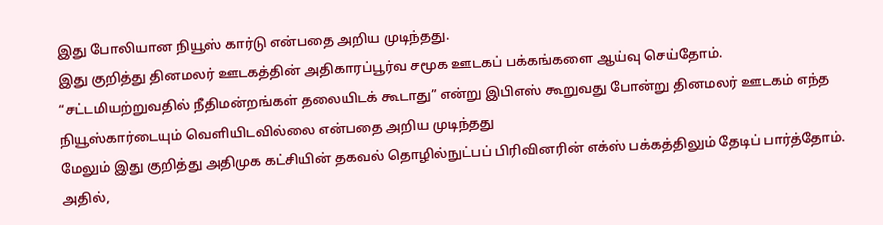இது போலியான நியூஸ் கார்டு என்பதை அறிய முடிந்தது.
இது குறித்து தினமலர் ஊடகத்தின் அதிகாரப்பூர்வ சமூக ஊடகப் பக்கங்களை ஆய்வு செய்தோம். “சட்டமியற்றுவதில் நீதிமன்றங்கள் தலையிடக் கூடாது” என்று இபிஎஸ் கூறுவது போன்று தினமலர் ஊடகம் எந்த நியூஸ்கார்டையும் வெளியிடவில்லை என்பதை அறிய முடிந்தது
மேலும் இது குறித்து அதிமுக கட்சியின் தகவல் தொழில்நுட்பப் பிரிவினரின் எக்ஸ் பக்கத்திலும் தேடிப் பார்த்தோம். அதில்,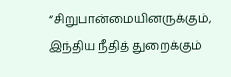“சிறுபான்மையினருக்கும், இந்திய நீதித் துறைக்கும்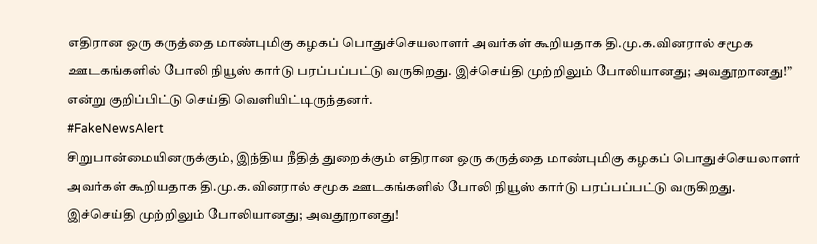எதிரான ஒரு கருத்தை மாண்புமிகு கழகப் பொதுச்செயலாளர் அவர்கள் கூறியதாக தி.மு.க.வினரால் சமூக ஊடகங்களில் போலி நியூஸ் கார்டு பரப்பப்பட்டு வருகிறது. இச்செய்தி முற்றிலும் போலியானது; அவதூறானது!” என்று குறிப்பிட்டு செய்தி வெளியிட்டிருந்தனர்.
#FakeNewsAlert
சிறுபான்மையினருக்கும், இந்திய நீதித் துறைக்கும் எதிரான ஒரு கருத்தை மாண்புமிகு கழகப் பொதுச்செயலாளர் அவர்கள் கூறியதாக தி.மு.க.வினரால் சமூக ஊடகங்களில் போலி நியூஸ் கார்டு பரப்பப்பட்டு வருகிறது.
இச்செய்தி முற்றிலும் போலியானது; அவதூறானது!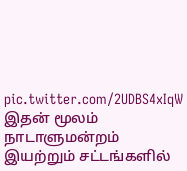pic.twitter.com/2UDBS4xIqW
இதன் மூலம் நாடாளுமன்றம் இயற்றும் சட்டங்களில்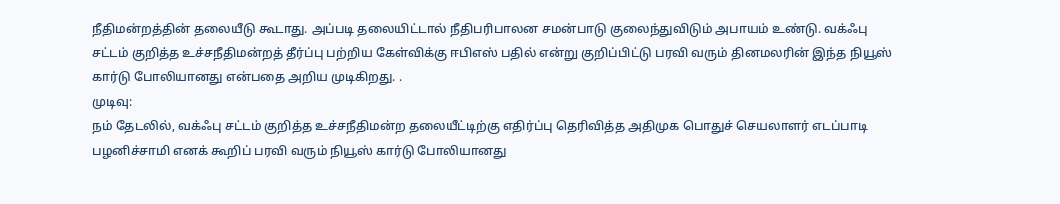நீதிமன்றத்தின் தலையீடு கூடாது. அப்படி தலையிட்டால் நீதிபரிபாலன சமன்பாடு குலைந்துவிடும் அபாயம் உண்டு. வக்ஃபு சட்டம் குறித்த உச்சநீதிமன்றத் தீர்ப்பு பற்றிய கேள்விக்கு ஈபிஎஸ் பதில் என்று குறிப்பிட்டு பரவி வரும் தினமலரின் இந்த நியூஸ் கார்டு போலியானது என்பதை அறிய முடிகிறது. .
முடிவு:
நம் தேடலில், வக்ஃபு சட்டம் குறித்த உச்சநீதிமன்ற தலையீட்டிற்கு எதிர்ப்பு தெரிவித்த அதிமுக பொதுச் செயலாளர் எடப்பாடி பழனிச்சாமி எனக் கூறிப் பரவி வரும் நியூஸ் கார்டு போலியானது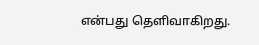என்பது தெளிவாகிறது.